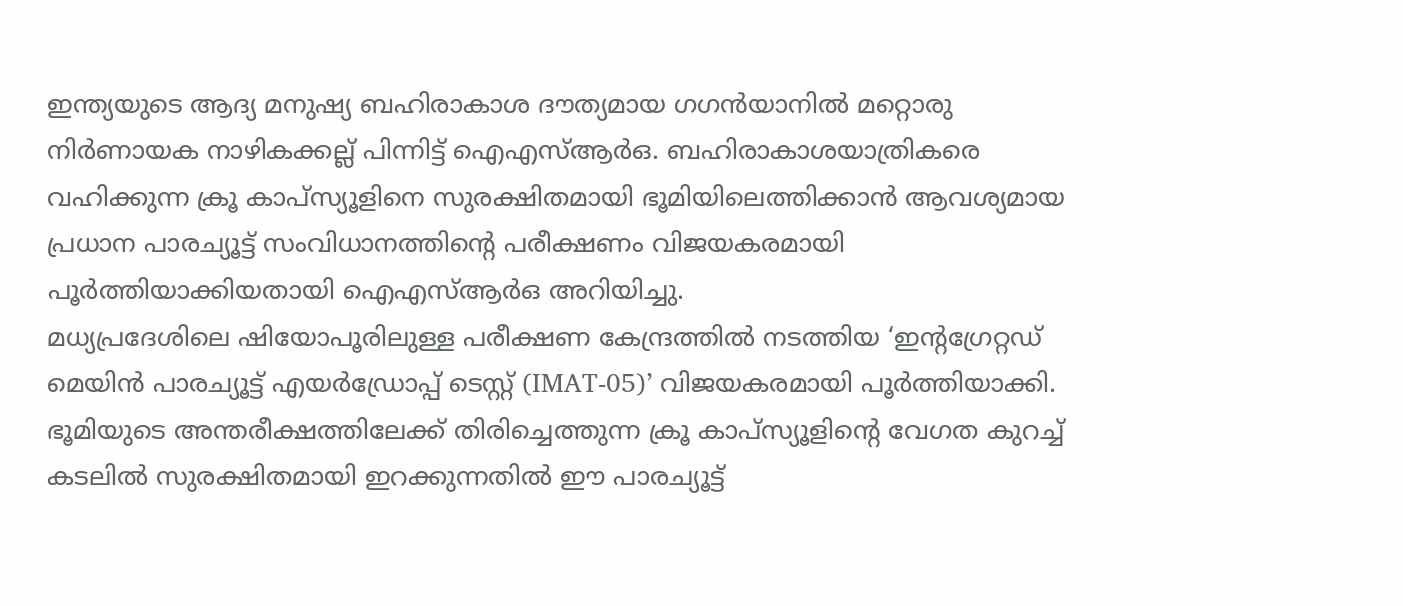ഇന്ത്യയുടെ ആദ്യ മനുഷ്യ ബഹിരാകാശ ദൗത്യമായ ഗഗൻയാനിൽ മറ്റൊരു നിർണായക നാഴികക്കല്ല് പിന്നിട്ട് ഐഎസ്ആർഒ. ബഹിരാകാശയാത്രികരെ വഹിക്കുന്ന ക്രൂ കാപ്സ്യൂളിനെ സുരക്ഷിതമായി ഭൂമിയിലെത്തിക്കാൻ ആവശ്യമായ പ്രധാന പാരച്യൂട്ട് സംവിധാനത്തിന്റെ പരീക്ഷണം വിജയകരമായി പൂർത്തിയാക്കിയതായി ഐഎസ്ആർഒ അറിയിച്ചു.
മധ്യപ്രദേശിലെ ഷിയോപൂരിലുള്ള പരീക്ഷണ കേന്ദ്രത്തിൽ നടത്തിയ ‘ഇന്റഗ്രേറ്റഡ് മെയിൻ പാരച്യൂട്ട് എയർഡ്രോപ്പ് ടെസ്റ്റ് (IMAT-05)’ വിജയകരമായി പൂർത്തിയാക്കി. ഭൂമിയുടെ അന്തരീക്ഷത്തിലേക്ക് തിരിച്ചെത്തുന്ന ക്രൂ കാപ്സ്യൂളിന്റെ വേഗത കുറച്ച് കടലിൽ സുരക്ഷിതമായി ഇറക്കുന്നതിൽ ഈ പാരച്യൂട്ട്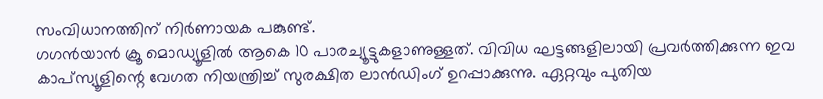സംവിധാനത്തിന് നിർണായക പങ്കുണ്ട്.
ഗഗൻയാൻ ക്രൂ മൊഡ്യൂളിൽ ആകെ 10 പാരച്യൂട്ടുകളാണുള്ളത്. വിവിധ ഘട്ടങ്ങളിലായി പ്രവർത്തിക്കുന്ന ഇവ കാപ്സ്യൂളിന്റെ വേഗത നിയന്ത്രിച്ച് സുരക്ഷിത ലാൻഡിംഗ് ഉറപ്പാക്കുന്നു. ഏറ്റവും പുതിയ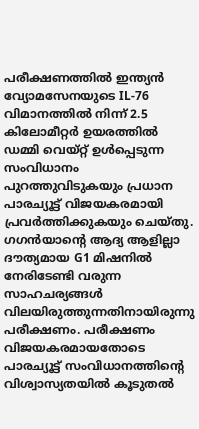പരീക്ഷണത്തിൽ ഇന്ത്യൻ വ്യോമസേനയുടെ IL-76 വിമാനത്തിൽ നിന്ന് 2.5 കിലോമീറ്റർ ഉയരത്തിൽ ഡമ്മി വെയ്റ്റ് ഉൾപ്പെടുന്ന സംവിധാനം പുറത്തുവിടുകയും പ്രധാന പാരച്യൂട്ട് വിജയകരമായി പ്രവർത്തിക്കുകയും ചെയ്തു.
ഗഗൻയാന്റെ ആദ്യ ആളില്ലാ ദൗത്യമായ G1 മിഷനിൽ നേരിടേണ്ടി വരുന്ന സാഹചര്യങ്ങൾ വിലയിരുത്തുന്നതിനായിരുന്നു പരീക്ഷണം. പരീക്ഷണം വിജയകരമായതോടെ പാരച്യൂട്ട് സംവിധാനത്തിന്റെ വിശ്വാസ്യതയിൽ കൂടുതൽ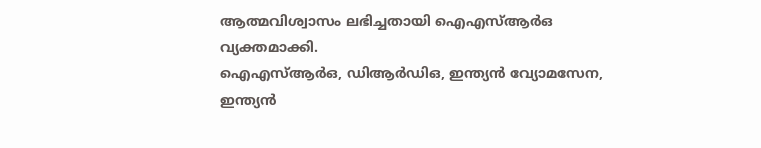ആത്മവിശ്വാസം ലഭിച്ചതായി ഐഎസ്ആർഒ വ്യക്തമാക്കി.
ഐഎസ്ആർഒ, ഡിആർഡിഒ, ഇന്ത്യൻ വ്യോമസേന, ഇന്ത്യൻ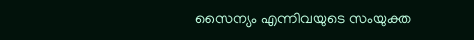സൈന്യം എന്നിവയുടെ സംയുക്ത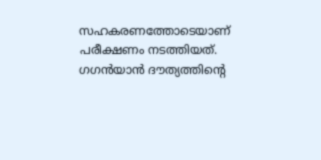സഹകരണത്തോടെയാണ് പരീക്ഷണം നടത്തിയത്. ഗഗൻയാൻ ദൗത്യത്തിന്റെ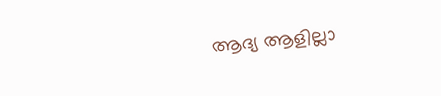ആദ്യ ആളില്ലാ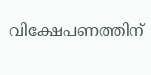വിക്ഷേപണത്തിന്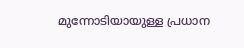മുന്നോടിയായുള്ള പ്രധാന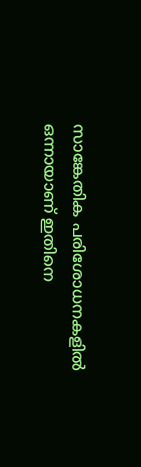സാങ്കേതിക പരിശോധനകളിൽ ഒന്നായാണ് ഇതിനെ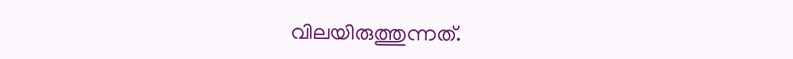വിലയിരുത്തുന്നത്.